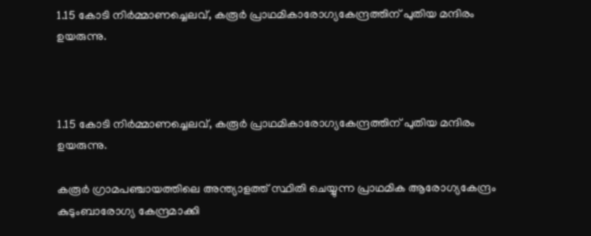1.15 കോടി നിര്‍മ്മാണച്ചെലവ്, കരൂര്‍ പ്രാഥമികാരോഗ്യകേന്ദ്രത്തിന് പുതിയ മന്ദിരം ഉയരുന്നു.



1.15 കോടി നിര്‍മ്മാണച്ചെലവ്, കരൂര്‍ പ്രാഥമികാരോഗ്യകേന്ദ്രത്തിന് പുതിയ മന്ദിരം ഉയരുന്നു.

കരൂര്‍ ഗ്രാമപഞ്ചായത്തിലെ അന്ത്യാളത്ത് സ്ഥിതി ചെയ്യുന്ന പ്രാഥമിക ആരോഗ്യകേന്ദ്രം കുടുംബാരോഗ്യ കേന്ദ്രമാക്കി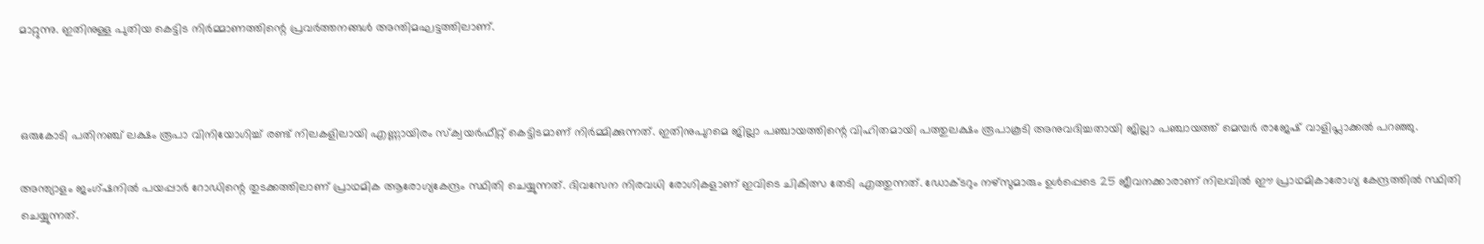മാറ്റുന്നു. ഇതിനുള്ള പുതിയ കെട്ടിട നിര്‍മ്മാണത്തിന്റെ പ്രവര്‍ത്തനങ്ങള്‍ അന്തിമഘട്ടത്തിലാണ്.



ഒരുകോടി പതിനഞ്ച് ലക്ഷം രൂപാ വിനിയോഗിച്ച് രണ്ട് നിലകളിലായി എണ്ണായിരം സ്‌ക്വയര്‍ഫീറ്റ് കെട്ടിടമാണ് നിര്‍മ്മിക്കുന്നത്. ഇതിനുപുറമെ ജില്ലാ പഞ്ചായത്തിന്റെ വിഹിതമായി പത്തുലക്ഷം രൂപാകൂടി അനുവദിച്ചതായി ജില്ലാ പഞ്ചായത്ത് മെമ്പര്‍ രാജേഷ് വാളിപ്ലാക്കല്‍ പറഞ്ഞു.

അന്ത്യാളം ജംഗ്ഷനില്‍ പയപ്പാര്‍ റോഡിന്റെ തുടക്കത്തിലാണ് പ്രാഥമിക ആരോഗ്യകേന്ദ്രം സ്ഥിതി ചെയ്യുന്നത്. ദിവസേന നിരവധി രോഗികളാണ് ഇവിടെ ചികിത്സ തേടി എത്തുന്നത്. ഡോക്ടറും നഴ്‌സുമാരും ഉള്‍പ്പെടെ 25 ജീവനക്കാരാണ് നിലവില്‍ ഈ പ്രാഥമികാരോഗ്യ കേന്ദ്രത്തില്‍ സ്ഥിതി ചെയ്യുന്നത്.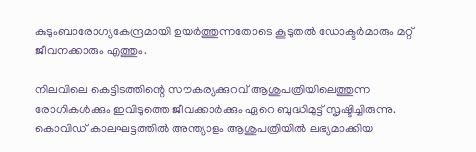കുടുംബാരോഗ്യകേന്ദ്രമായി ഉയര്‍ത്തുന്നതോടെ കൂടുതല്‍ ഡോക്ടര്‍മാരും മറ്റ് ജീവനക്കാരും എത്തും.

നിലവിലെ കെട്ടിടത്തിന്റെ സൗകര്യക്കുറവ് ആശുപത്രിയിലെത്തുന്ന രോഗികള്‍ക്കും ഇവിടുത്തെ ജീവക്കാര്‍ക്കും ഏറെ ബുദ്ധിമുട്ട് സൃഷ്ടിച്ചിരുന്നു. കൊവിഡ് കാലഘട്ടത്തില്‍ അന്ത്യാളം ആശുപത്രിയില്‍ ലഭ്യമാക്കിയ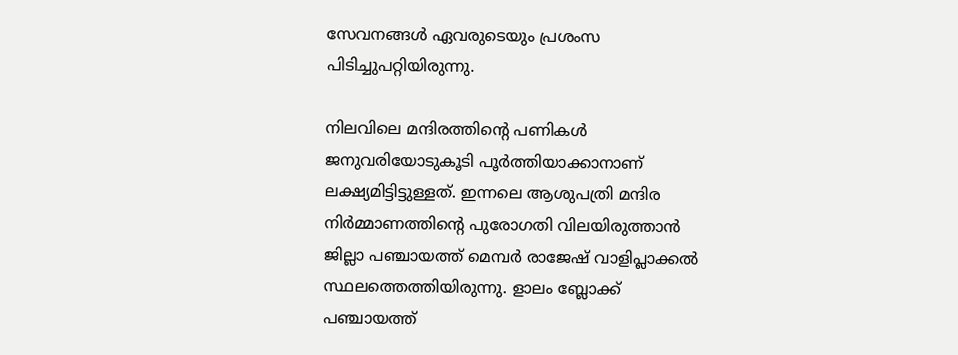സേവനങ്ങള്‍ ഏവരുടെയും പ്രശംസ പിടിച്ചുപറ്റിയിരുന്നു.

നിലവിലെ മന്ദിരത്തിന്റെ പണികള്‍ ജനുവരിയോടുകൂടി പൂര്‍ത്തിയാക്കാനാണ് ലക്ഷ്യമിട്ടിട്ടുള്ളത്. ഇന്നലെ ആശുപത്രി മന്ദിര നിര്‍മ്മാണത്തിന്റെ പുരോഗതി വിലയിരുത്താന്‍ ജില്ലാ പഞ്ചായത്ത് മെമ്പര്‍ രാജേഷ് വാളിപ്ലാക്കല്‍ സ്ഥലത്തെത്തിയിരുന്നു. ളാലം ബ്ലോക്ക് പഞ്ചായത്ത്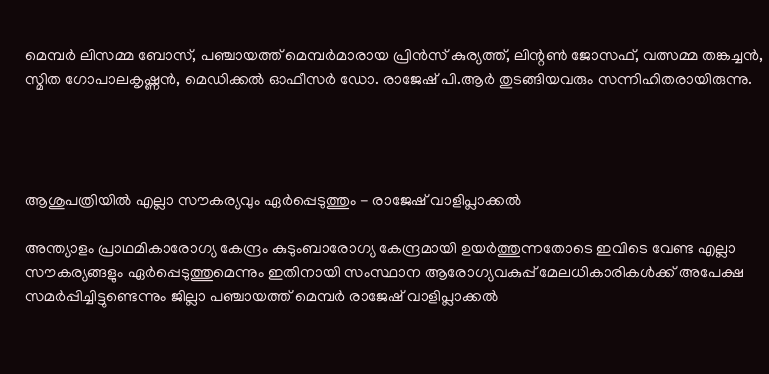മെമ്പര്‍ ലിസമ്മ ബോസ്, പഞ്ചായത്ത് മെമ്പര്‍മാരായ പ്രിന്‍സ് കുര്യത്ത്, ലിന്റണ്‍ ജോസഫ്, വത്സമ്മ തങ്കച്ചന്‍, സ്മിത ഗോപാലകൃഷ്ണന്‍, മെഡിക്കല്‍ ഓഫീസര്‍ ഡോ. രാജേഷ് പി.ആര്‍ തുടങ്ങിയവരും സന്നിഹിതരായിരുന്നു.




ആശുപത്രിയില്‍ എല്ലാ സൗകര്യവും ഏര്‍പ്പെടുത്തും - രാജേഷ് വാളിപ്ലാക്കല്‍

അന്ത്യാളം പ്രാഥമികാരോഗ്യ കേന്ദ്രം കുടുംബാരോഗ്യ കേന്ദ്രമായി ഉയര്‍ത്തുന്നതോടെ ഇവിടെ വേണ്ട എല്ലാ സൗകര്യങ്ങളും ഏര്‍പ്പെടുത്തുമെന്നും ഇതിനായി സംസ്ഥാന ആരോഗ്യവകുപ്പ് മേലധികാരികള്‍ക്ക് അപേക്ഷ സമര്‍പ്പിച്ചിട്ടുണ്ടെന്നും ജില്ലാ പഞ്ചായത്ത് മെമ്പര്‍ രാജേഷ് വാളിപ്ലാക്കല്‍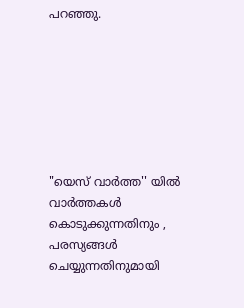പറഞ്ഞു.







"യെസ് വാർത്ത'' യിൽ
വാർത്തകൾ കൊടുക്കുന്നതിനും ,
പരസ്യങ്ങൾ ചെയ്യുന്നതിനുമായി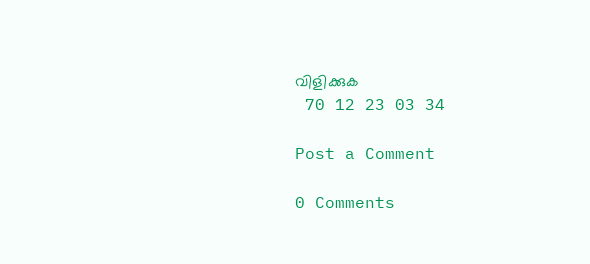വിളിക്കുക
 70 12 23 03 34

Post a Comment

0 Comments